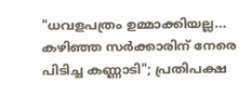"ധവളപത്രം ഉമ്മാക്കിയല്ല... കഴിഞ്ഞ സർക്കാരിന് നേരെ പിടിച്ച കണ്ണാടി"; പ്രതിപക്ഷ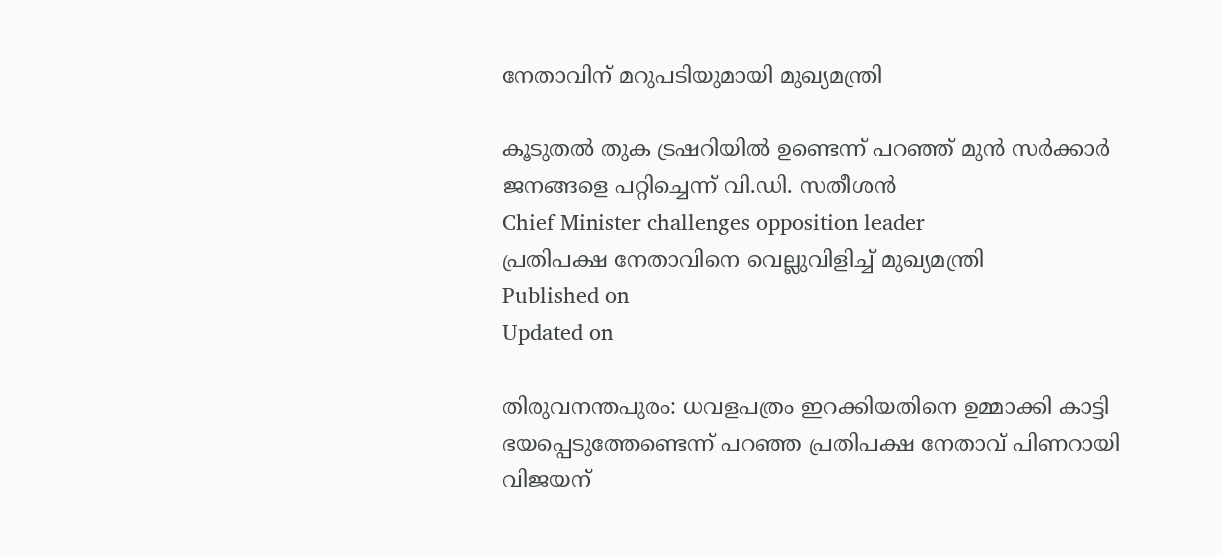നേതാവിന് മറുപടിയുമായി മുഖ്യമന്ത്രി

കൂടുതൽ തുക ട്രഷറിയിൽ ഉണ്ടെന്ന് പറഞ്ഞ് മുൻ സർക്കാർ ജനങ്ങളെ പറ്റിച്ചെന്ന് വി.ഡി. സതീശൻ
Chief Minister challenges opposition leader
പ്രതിപക്ഷ നേതാവിനെ വെല്ലുവിളിച്ച് മുഖ്യമന്ത്രി
Published on
Updated on

തിരുവനന്തപുരം: ധവളപത്രം ഇറക്കിയതിനെ ഉമ്മാക്കി കാട്ടി ഭയപ്പെടുത്തേണ്ടെന്ന് പറഞ്ഞ പ്രതിപക്ഷ നേതാവ് പിണറായി വിജയന്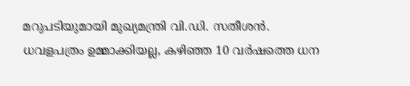മറുപടിയുമായി മുഖ്യമന്ത്രി വി.ഡി. സതീശൻ. ധവളപത്രം ഉമ്മാക്കിയല്ല, കഴിഞ്ഞ 10 വർഷത്തെ ധന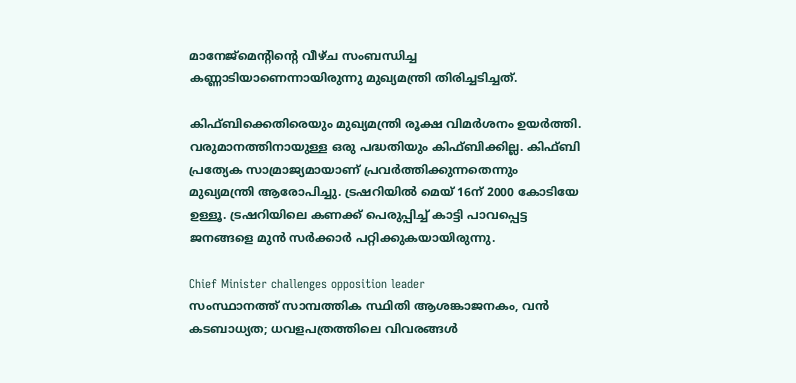മാനേജ്മെൻ്റിൻ്റെ വീഴ്ച സംബന്ധിച്ച കണ്ണാടിയാണെന്നായിരുന്നു മുഖ്യമന്ത്രി തിരിച്ചടിച്ചത്.

കിഫ്ബിക്കെതിരെയും മുഖ്യമന്ത്രി രൂക്ഷ വിമർശനം ഉയർത്തി. വരുമാനത്തിനായുള്ള ഒരു പദ്ധതിയും കിഫ്ബിക്കില്ല. കിഫ്ബി പ്രത്യേക സാമ്രാജ്യമായാണ് പ്രവർത്തിക്കുന്നതെന്നും മുഖ്യമന്ത്രി ആരോപിച്ചു. ട്രഷറിയിൽ മെയ് 16ന് 2000 കോടിയേ ഉള്ളൂ. ട്രഷറിയിലെ കണക്ക് പെരുപ്പിച്ച് കാട്ടി പാവപ്പെട്ട ജനങ്ങളെ മുൻ സർക്കാർ പറ്റിക്കുകയായിരുന്നു.

Chief Minister challenges opposition leader
സംസ്ഥാനത്ത് സാമ്പത്തിക സ്ഥിതി ആശങ്കാജനകം, വൻ കടബാധ്യത; ധവളപത്രത്തിലെ വിവരങ്ങൾ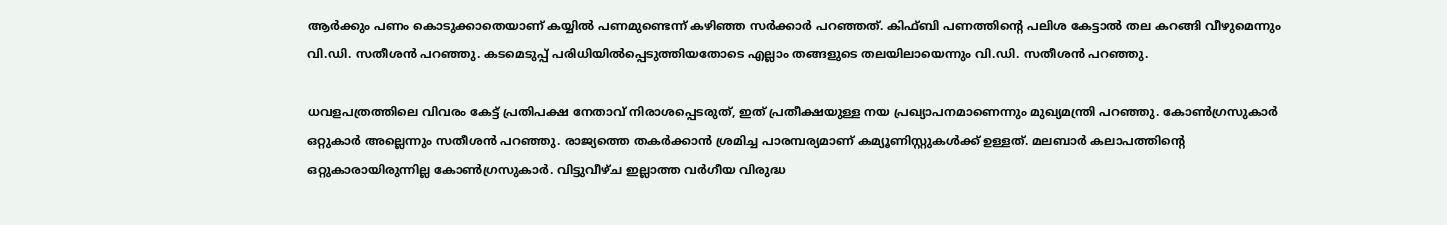ആർക്കും പണം കൊടുക്കാതെയാണ് കയ്യിൽ പണമുണ്ടെന്ന് കഴിഞ്ഞ സർക്കാർ പറഞ്ഞത്. കിഫ്ബി പണത്തിൻ്റെ പലിശ കേട്ടാൽ തല കറങ്ങി വീഴുമെന്നും വി.ഡി. സതീശൻ പറഞ്ഞു. കടമെടുപ്പ് പരിധിയിൽപ്പെടുത്തിയതോടെ എല്ലാം തങ്ങളുടെ തലയിലായെന്നും വി.ഡി. സതീശൻ പറഞ്ഞു.

ധവളപത്രത്തിലെ വിവരം കേട്ട് പ്രതിപക്ഷ നേതാവ് നിരാശപ്പെടരുത്, ഇത് പ്രതീക്ഷയുള്ള നയ പ്രഖ്യാപനമാണെന്നും മുഖ്യമന്ത്രി പറഞ്ഞു. കോൺഗ്രസുകാർ ഒറ്റുകാർ അല്ലെന്നും സതീശൻ പറഞ്ഞു. രാജ്യത്തെ തകർക്കാൻ ശ്രമിച്ച പാരമ്പര്യമാണ് കമ്യൂണിസ്റ്റുകൾക്ക് ഉള്ളത്. മലബാർ കലാപത്തിൻ്റെ ഒറ്റുകാരായിരുന്നില്ല കോൺഗ്രസുകാർ. വിട്ടുവീഴ്ച ഇല്ലാത്ത വർഗീയ വിരുദ്ധ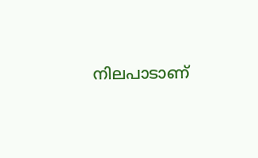നിലപാടാണ്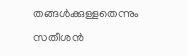തങ്ങൾക്കുള്ളതെന്നും സതീശൻ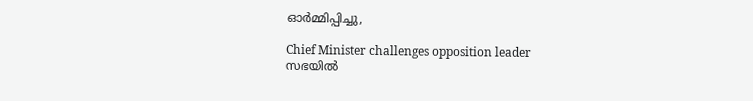ഓർമ്മിപ്പിച്ചു,

Chief Minister challenges opposition leader
സഭയിൽ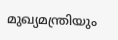മുഖ്യമന്ത്രിയും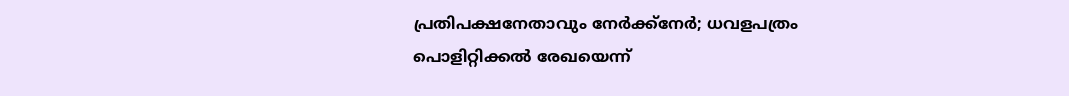പ്രതിപക്ഷനേതാവും നേർക്ക്‌നേർ; ധവളപത്രം പൊളിറ്റിക്കൽ രേഖയെന്ന്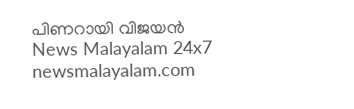പിണറായി വിജയൻ
News Malayalam 24x7
newsmalayalam.com